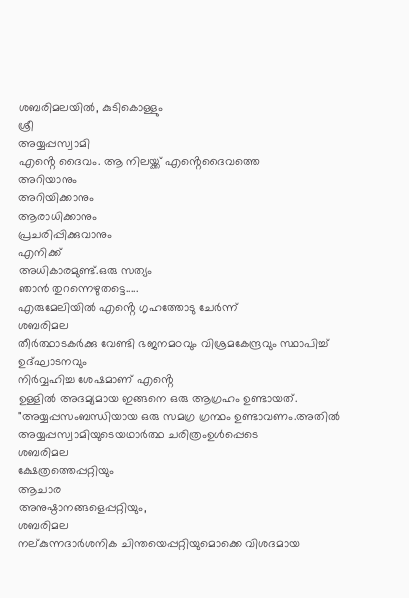ശബരിമലയിൽ, കുടികൊള്ളും
ശ്രീ
അയ്യപ്പസ്വാമി
എൻ്റെ ദൈവം. ആ നിലയ്ക്ക് എൻ്റെദൈവത്തെ
അറിയാനും
അറിയിക്കാനും
ആരാധിക്കാനും
പ്രചരിപ്പിക്കുവാനും
എനിക്ക്
അധികാരമുണ്ട്.ഒരു സത്യം
ഞാൻ തുറന്നെഴുതട്ടെ.....
എരുമേലിയിൽ എൻ്റെ ഗൃഹത്തോടു ചേർന്ന്
ശബരിമല
തീർത്ഥാടകർക്കു വേണ്ടി ഭജനമഠവും വിശ്രമകേന്ദ്രവും സ്ഥാപിച്ച് ഉദ്ഘാടനവും
നിർവ്വഹിച്ച ശേഷമാണ് എൻ്റെ
ഉള്ളിൽ അദമ്യമായ ഇങ്ങനെ ഒരു ആഗ്രഹം ഉണ്ടായത്.
"അയ്യപ്പസംബന്ധിയായ ഒരു സമഗ്ര ഗ്രന്ഥം ഉണ്ടാവണം.അതിൽ
അയ്യപ്പസ്വാമിയുടെയഥാർത്ഥ ചരിത്രംഉൾപ്പെടെ
ശബരിമല
ക്ഷേത്രത്തെപ്പറ്റിയും
ആചാര
അനുഷ്ഠാനങ്ങളെപ്പറ്റിയും,
ശബരിമല
നല്കുന്നദാർശനിക ചിന്തയെപ്പറ്റിയുമൊക്കെ വിശദമായ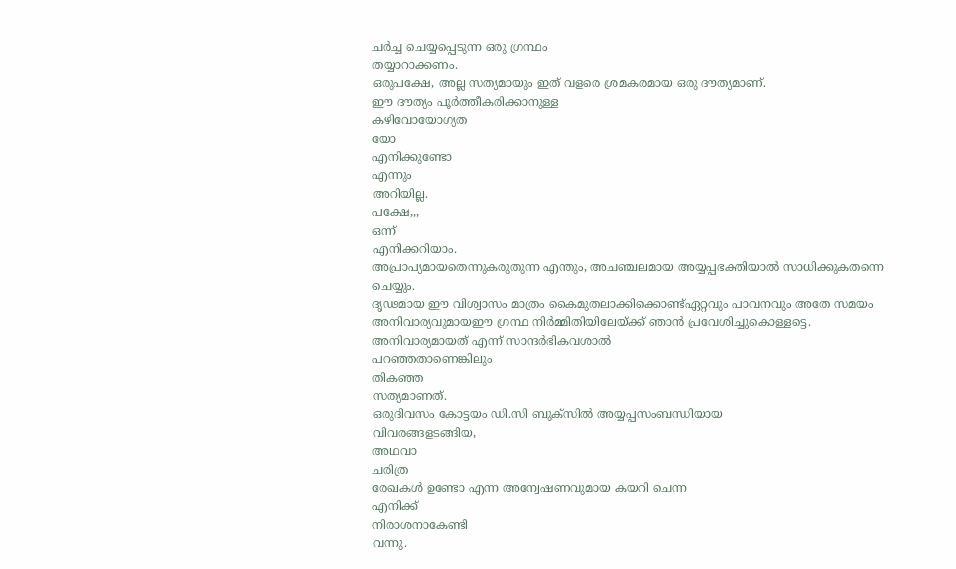ചർച്ച ചെയ്യപ്പെടുന്ന ഒരു ഗ്രന്ഥം
തയ്യാറാക്കണം.
ഒരുപക്ഷേ, അല്ല സത്യമായും ഇത് വളരെ ശ്രമകരമായ ഒരു ദൗത്യമാണ്.
ഈ ദൗത്യം പൂർത്തീകരിക്കാനുള്ള
കഴിവോയോഗ്യത
യോ
എനിക്കുണ്ടോ
എന്നും
അറിയില്ല.
പക്ഷേ,,,
ഒന്ന്
എനിക്കറിയാം.
അപ്രാപ്യമായതെന്നുകരുതുന്ന എന്തും, അചഞ്ചലമായ അയ്യപ്പഭക്തിയാൽ സാധിക്കുകതന്നെ ചെയ്യും.
ദൃഢമായ ഈ വിശ്വാസം മാത്രം കൈമുതലാക്കിക്കൊണ്ട്ഏറ്റവും പാവനവും അതേ സമയം അനിവാര്യവുമായഈ ഗ്രന്ഥ നിർമ്മിതിയിലേയ്ക്ക് ഞാൻ പ്രവേശിച്ചുകൊള്ളട്ടെ.
അനിവാര്യമായത് എന്ന് സാന്ദർഭികവശാൽ
പറഞ്ഞതാണെങ്കിലും
തികഞ്ഞ
സത്യമാണത്.
ഒരുദിവസം കോട്ടയം ഡി.സി ബുക്സിൽ അയ്യപ്പസംബന്ധിയായ
വിവരങ്ങളടങ്ങിയ,
അഥവാ
ചരിത്ര
രേഖകൾ ഉണ്ടോ എന്ന അന്വേഷണവുമായ കയറി ചെന്ന
എനിക്ക്
നിരാശനാകേണ്ടി
വന്നു.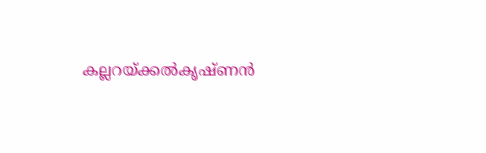കല്ലറയ്ക്കൽകൃഷ്ണൻ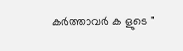കർത്താവർ ക ളുടെ "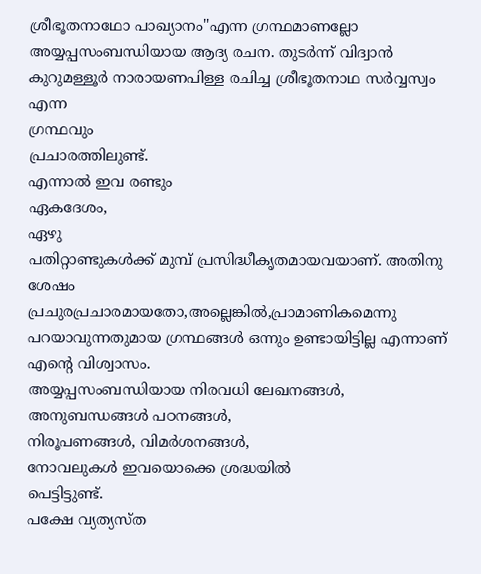ശ്രീഭൂതനാഥോ പാഖ്യാനം''എന്ന ഗ്രന്ഥമാണല്ലോ അയ്യപ്പസംബന്ധിയായ ആദ്യ രചന. തുടർന്ന് വിദ്വാൻ
കുറുമള്ളൂർ നാരായണപിള്ള രചിച്ച ശ്രീഭൂതനാഥ സർവ്വസ്വം
എന്ന
ഗ്രന്ഥവും
പ്രചാരത്തിലുണ്ട്.
എന്നാൽ ഇവ രണ്ടും
ഏകദേശം,
ഏഴു
പതിറ്റാണ്ടുകൾക്ക് മുമ്പ് പ്രസിദ്ധീകൃതമായവയാണ്. അതിനു
ശേഷം
പ്രചുരപ്രചാരമായതോ,അല്ലെങ്കിൽ,പ്രാമാണികമെന്നു പറയാവുന്നതുമായ ഗ്രന്ഥങ്ങൾ ഒന്നും ഉണ്ടായിട്ടില്ല എന്നാണ് എൻ്റെ വിശ്വാസം.
അയ്യപ്പസംബന്ധിയായ നിരവധി ലേഖനങ്ങൾ,
അനുബന്ധങ്ങൾ പഠനങ്ങൾ,
നിരൂപണങ്ങൾ, വിമർശനങ്ങൾ,
നോവലുകൾ ഇവയൊക്കെ ശ്രദ്ധയിൽ
പെട്ടിട്ടുണ്ട്.
പക്ഷേ വ്യത്യസ്ത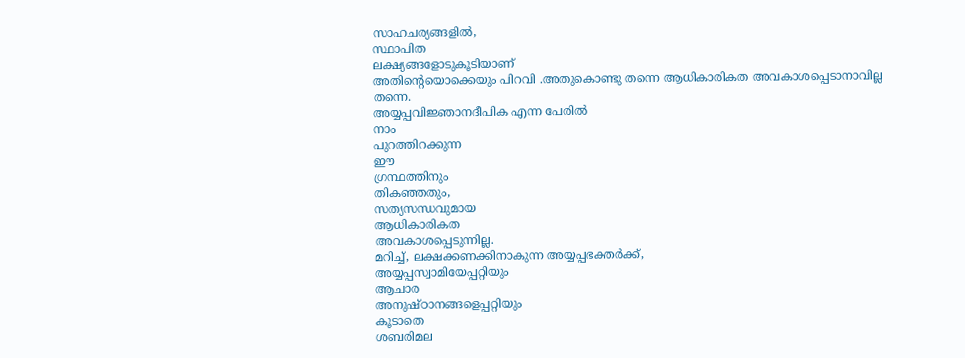സാഹചര്യങ്ങളിൽ,
സ്ഥാപിത
ലക്ഷ്യങ്ങളോടുകൂടിയാണ്
അതിൻ്റെയൊക്കെയും പിറവി .അതുകൊണ്ടു തന്നെ ആധികാരികത അവകാശപ്പെടാനാവില്ല തന്നെ.
അയ്യപ്പവിജ്ഞാനദീപിക എന്ന പേരിൽ
നാം
പുറത്തിറക്കുന്ന
ഈ
ഗ്രന്ഥത്തിനും
തികഞ്ഞതും,
സത്യസന്ധവുമായ
ആധികാരികത
അവകാശപ്പെടുന്നില്ല.
മറിച്ച്, ലക്ഷക്കണക്കിനാകുന്ന അയ്യപ്പഭക്തർക്ക്,
അയ്യപ്പസ്വാമിയേപ്പറ്റിയും
ആചാര
അനുഷ്ഠാനങ്ങളെപ്പറ്റിയും
കൂടാതെ
ശബരിമല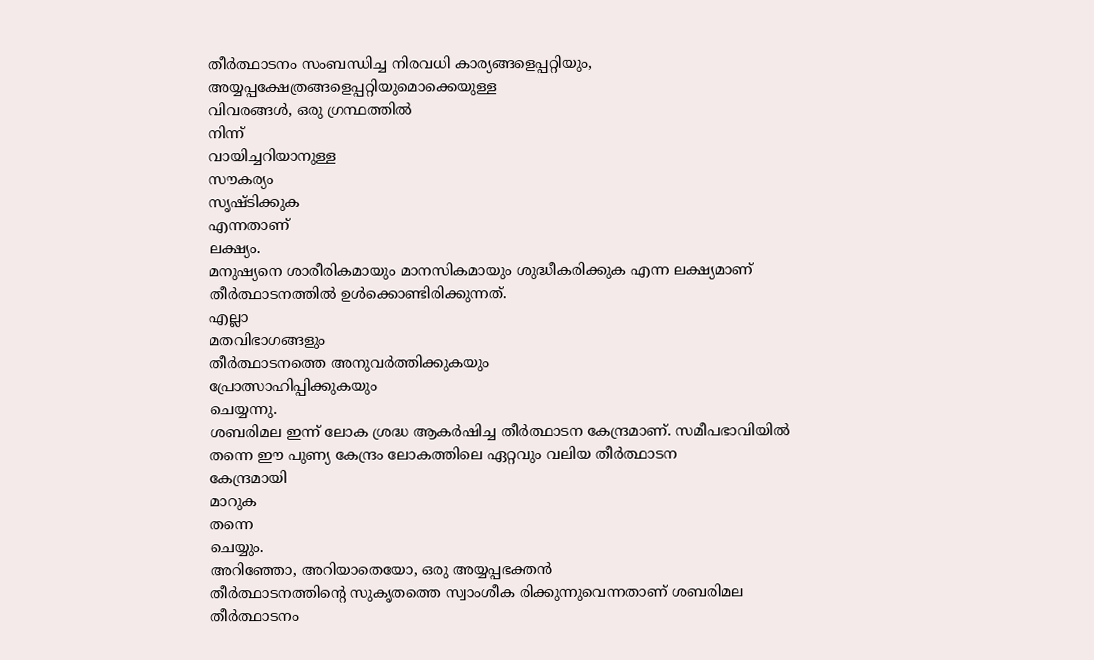തീർത്ഥാടനം സംബന്ധിച്ച നിരവധി കാര്യങ്ങളെപ്പറ്റിയും, അയ്യപ്പക്ഷേത്രങ്ങളെപ്പറ്റിയുമൊക്കെയുള്ള
വിവരങ്ങൾ, ഒരു ഗ്രന്ഥത്തിൽ
നിന്ന്
വായിച്ചറിയാനുള്ള
സൗകര്യം
സൃഷ്ടിക്കുക
എന്നതാണ്
ലക്ഷ്യം.
മനുഷ്യനെ ശാരീരികമായും മാനസികമായും ശുദ്ധീകരിക്കുക എന്ന ലക്ഷ്യമാണ്
തീർത്ഥാടനത്തിൽ ഉൾക്കൊണ്ടിരിക്കുന്നത്.
എല്ലാ
മതവിഭാഗങ്ങളും
തീർത്ഥാടനത്തെ അനുവർത്തിക്കുകയും
പ്രോത്സാഹിപ്പിക്കുകയും
ചെയ്യന്നു.
ശബരിമല ഇന്ന് ലോക ശ്രദ്ധ ആകർഷിച്ച തീർത്ഥാടന കേന്ദ്രമാണ്. സമീപഭാവിയിൽ തന്നെ ഈ പുണ്യ കേന്ദ്രം ലോകത്തിലെ ഏറ്റവും വലിയ തീർത്ഥാടന
കേന്ദ്രമായി
മാറുക
തന്നെ
ചെയ്യും.
അറിഞ്ഞോ, അറിയാതെയോ, ഒരു അയ്യപ്പഭക്തൻ
തീർത്ഥാടനത്തിൻ്റെ സുകൃതത്തെ സ്വാംശീക രിക്കുന്നുവെന്നതാണ് ശബരിമല
തീർത്ഥാടനം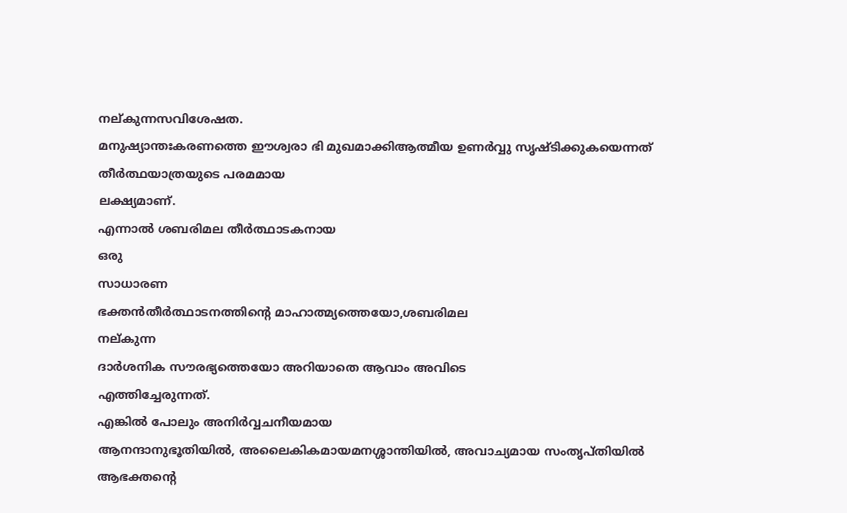നല്കുന്നസവിശേഷത.
മനുഷ്യാന്തഃകരണത്തെ ഈശ്വരാ ഭി മുഖമാക്കിആത്മീയ ഉണർവ്വു സൃഷ്ടിക്കുകയെന്നത്
തീർത്ഥയാത്രയുടെ പരമമായ
ലക്ഷ്യമാണ്.
എന്നാൽ ശബരിമല തീർത്ഥാടകനായ
ഒരു
സാധാരണ
ഭക്തൻതീർത്ഥാടനത്തിൻ്റെ മാഹാത്മ്യത്തെയോ,ശബരിമല
നല്കുന്ന
ദാർശനിക സൗരഭ്യത്തെയോ അറിയാതെ ആവാം അവിടെ
എത്തിച്ചേരുന്നത്.
എങ്കിൽ പോലും അനിർവ്വചനീയമായ
ആനന്ദാനുഭൂതിയിൽ, അലൈകികമായമനശ്ശാന്തിയിൽ, അവാച്യമായ സംതൃപ്തിയിൽ
ആഭക്തൻ്റെ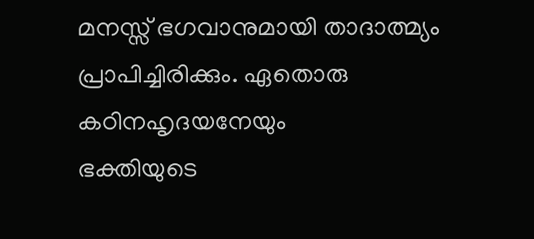മനസ്സ് ഭഗവാനുമായി താദാത്മ്യം പ്രാപിച്ചിരിക്കും. ഏതൊരു കഠിനഹൃദയനേയും
ഭക്തിയുടെ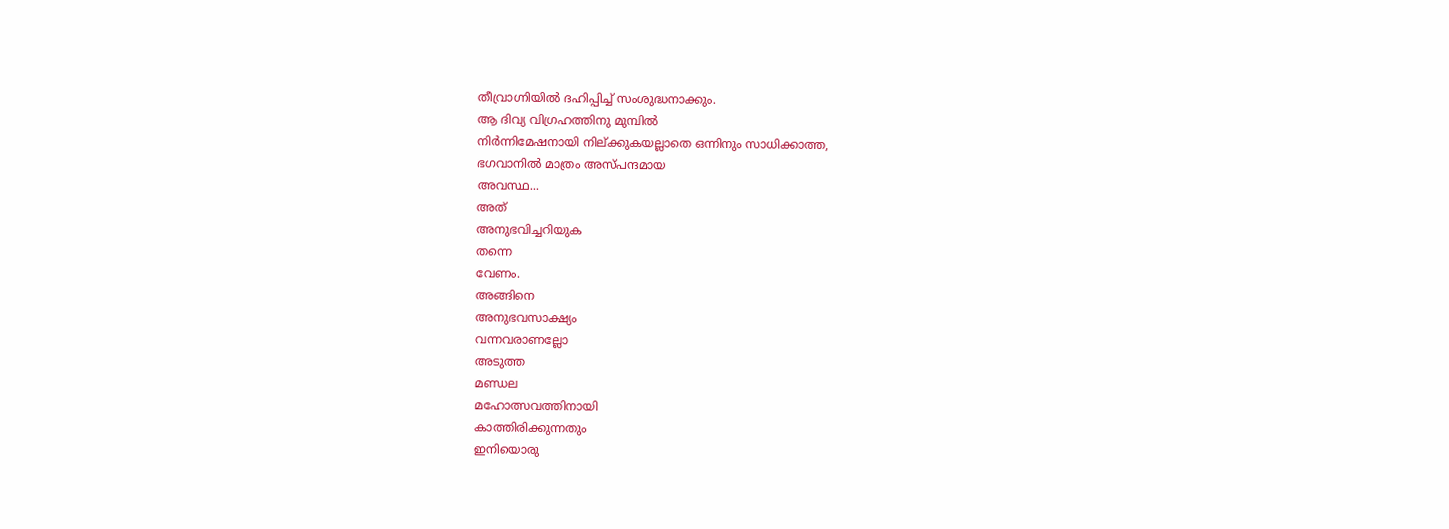തീവ്രാഗ്നിയിൽ ദഹിപ്പിച്ച് സംശുദ്ധനാക്കും.
ആ ദിവ്യ വിഗ്രഹത്തിനു മുമ്പിൽ
നിർന്നിമേഷനായി നില്ക്കുകയല്ലാതെ ഒന്നിനും സാധിക്കാത്ത,
ഭഗവാനിൽ മാത്രം അസ്പന്ദമായ
അവസ്ഥ...
അത്
അനുഭവിച്ചറിയുക
തന്നെ
വേണം.
അങ്ങിനെ
അനുഭവസാക്ഷ്യം
വന്നവരാണല്ലോ
അടുത്ത
മണ്ഡല
മഹോത്സവത്തിനായി
കാത്തിരിക്കുന്നതും
ഇനിയൊരു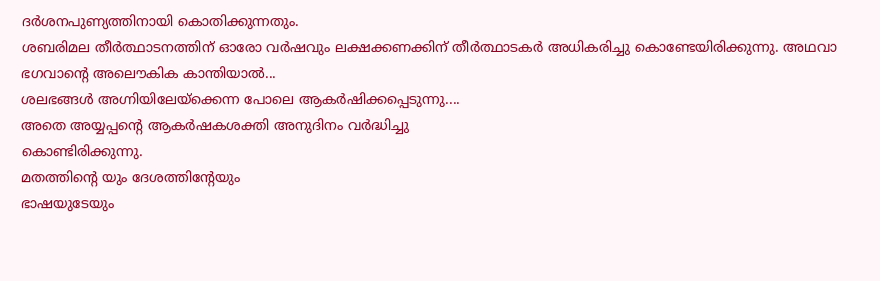ദർശനപുണ്യത്തിനായി കൊതിക്കുന്നതും.
ശബരിമല തീർത്ഥാടനത്തിന് ഓരോ വർഷവും ലക്ഷക്കണക്കിന് തീർത്ഥാടകർ അധികരിച്ചു കൊണ്ടേയിരിക്കുന്നു. അഥവാ ഭഗവാൻ്റെ അലൌകിക കാന്തിയാൽ...
ശലഭങ്ങൾ അഗ്നിയിലേയ്ക്കെന്ന പോലെ ആകർഷിക്കപ്പെടുന്നു....
അതെ അയ്യപ്പൻ്റെ ആകർഷകശക്തി അനുദിനം വർദ്ധിച്ചു
കൊണ്ടിരിക്കുന്നു.
മതത്തിൻ്റെ യും ദേശത്തിൻ്റേയും
ഭാഷയുടേയും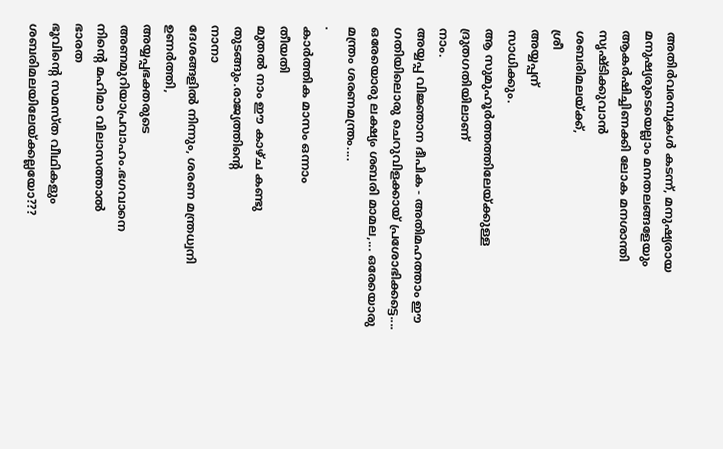അതിർവരമ്പുകൾ കടന്ന്, മനുഷ്യരായ മനുഷ്യരുടെയെല്ലാം മനതലങ്ങളേയും ആകർഷിച്ചിണക്കി ലോക മനശാന്തി സൃഷ്ടിക്കുവാൻ
ശബരിമലയ്ക്ക്,
ശ്രീ
അയ്യപ്പന്
സാധിക്കും.
ആ സുമുഹൂർത്തത്തിലേയ്ക്കുള്ള
ദ്രുതഗതിയിലാണ്
നാം.
അയ്യപ്പ വിജ്ഞാന ദീപിക - അതിമഹത്താം ഈ ഗതിയിലൊരു ചെറുവിളക്കായ് പ്രശോഭിക്കട്ടെ....
ഒരേയൊരു ലക്ഷ്യം ശബരി മാമല,... ഒരേയൊരു മന്ത്രം ശരണമന്ത്രം....
.
കാർത്തിക മാസം ഒന്നാം
തീയതി
മുതൽ നാം ഈ കാഴ്ച കണ്ടു തുടങ്ങും.രാജ്യത്തിൻ്റെ
നാനാ
ദേശങ്ങളിൽ നിന്നും, ശരണ മന്ത്രധ്വനി ഉണർത്തി,
അയ്യപ്പഭക്തരുടെ
അണമുറിയാപ്രവാഹം.ഭഗവാനെ
നിൻ്റെ മഹിമാ വിലാസത്താൽ
ഭാരത
ഭൂവിൻ്റെ സമസ്ത വീഥികളും ശബരിമലയിലേയ്ക്കല്ലയോ???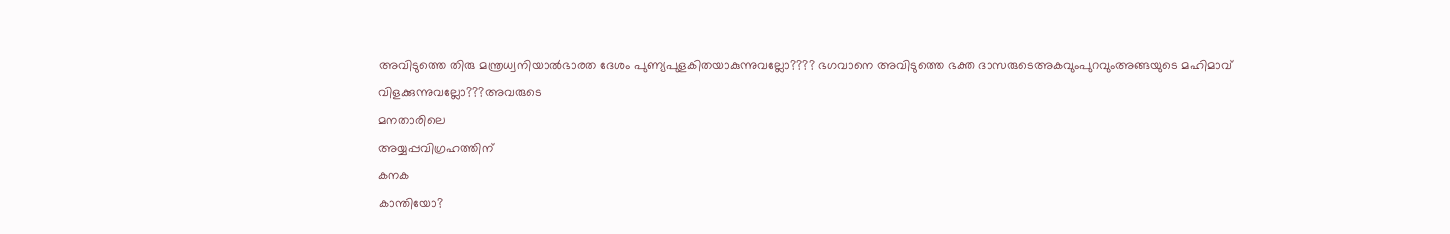അവിടുത്തെ തിരു മന്ത്രധ്വനിയാൽഭാരത ദേശം പുണ്യപുളകിതയാകുന്നുവല്ലോ???? ഭഗവാനെ അവിടുത്തെ ഭക്ത ദാസരുടെഅകവുംപുറവുംഅങ്ങയുടെ മഹിമാവ്
വിളക്കുന്നുവല്ലോ???അവരുടെ
മനതാരിലെ
അയ്യപ്പവിഗ്രഹത്തിന്
കനക
കാന്തിയോ?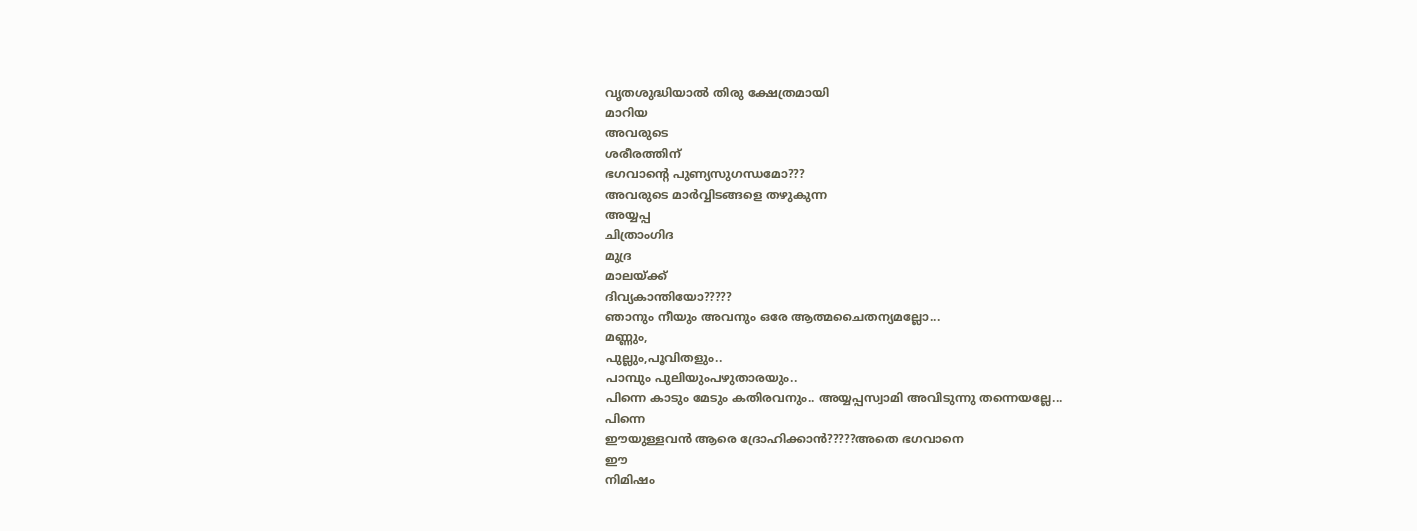വൃതശുദ്ധിയാൽ തിരു ക്ഷേത്രമായി
മാറിയ
അവരുടെ
ശരീരത്തിന്
ഭഗവാൻ്റെ പുണ്യസുഗന്ധമോ???
അവരുടെ മാർവ്വിടങ്ങളെ തഴുകുന്ന
അയ്യപ്പ
ചിത്രാംഗിദ
മുദ്ര
മാലയ്ക്ക്
ദിവ്യകാന്തിയോ?????
ഞാനും നീയും അവനും ഒരേ ആത്മചൈതന്യമല്ലോ...
മണ്ണും,
പുല്ലും,പൂവിതളും..
പാമ്പും പുലിയുംപഴുതാരയും..
പിന്നെ കാടും മേടും കതിരവനും.. അയ്യപ്പസ്വാമി അവിടുന്നു തന്നെയല്ലേ...
പിന്നെ
ഈയുള്ളവൻ ആരെ ദ്രോഹിക്കാൻ?????അതെ ഭഗവാനെ
ഈ
നിമിഷം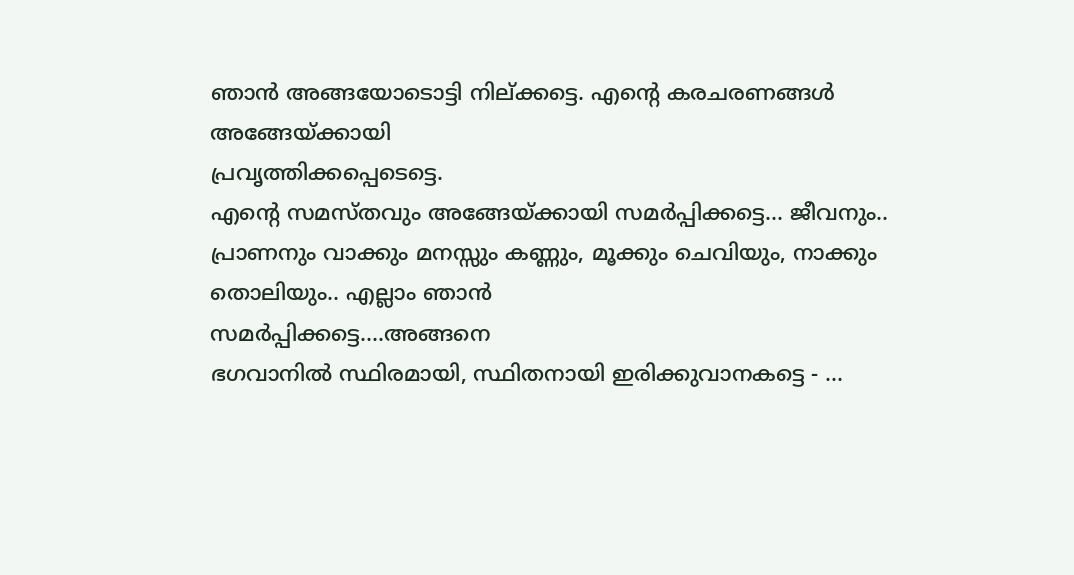ഞാൻ അങ്ങയോടൊട്ടി നില്ക്കട്ടെ. എൻ്റെ കരചരണങ്ങൾ
അങ്ങേയ്ക്കായി
പ്രവൃത്തിക്കപ്പെടെട്ടെ.
എൻ്റെ സമസ്തവും അങ്ങേയ്ക്കായി സമർപ്പിക്കട്ടെ... ജീവനും.. പ്രാണനും വാക്കും മനസ്സും കണ്ണും, മൂക്കും ചെവിയും, നാക്കും തൊലിയും.. എല്ലാം ഞാൻ
സമർപ്പിക്കട്ടെ....അങ്ങനെ
ഭഗവാനിൽ സ്ഥിരമായി, സ്ഥിതനായി ഇരിക്കുവാനകട്ടെ - ...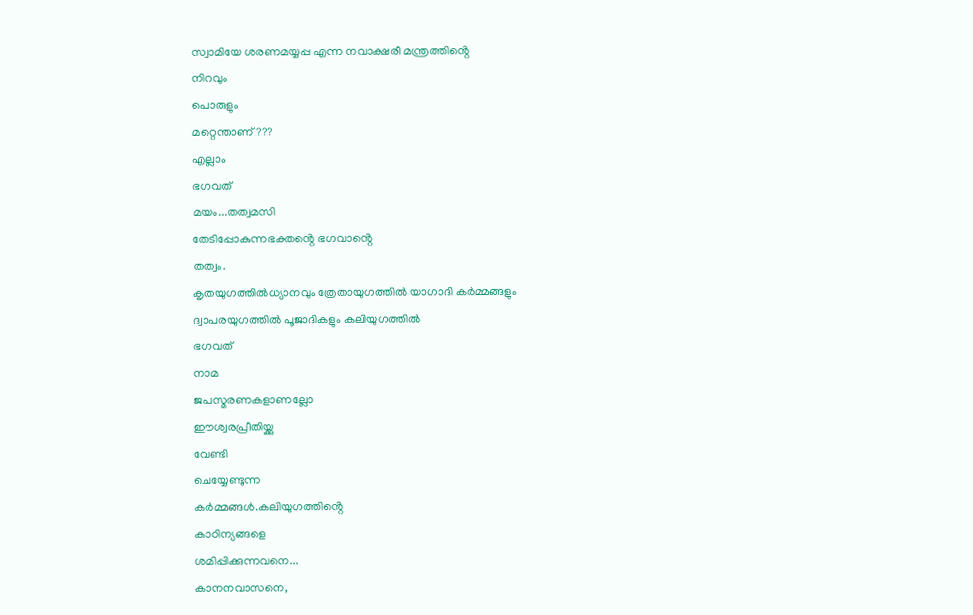സ്വാമിയേ ശരണമയ്യപ്പ എന്ന നവാക്ഷരീ മന്ത്രത്തിൻ്റെ
നിറവും
പൊരുളും
മറ്റെന്താണ്???
എല്ലാം
ഭഗവത്
മയം...തത്വമസി
തേടിപ്പോകുന്നഭക്തൻ്റെ ഭഗവാൻ്റെ
തത്വം.
കൃതയുഗത്തിൽധ്യാനവും ത്രേതായുഗത്തിൽ യാഗാദി കർമ്മങ്ങളും
ദ്വാപരയുഗത്തിൽ പൂജാദികളും കലിയുഗത്തിൽ
ഭഗവത്
നാമ
ജപസ്മരണകളാണല്ലോ
ഈശ്വരപ്രീതിയ്ക്കു
വേണ്ടി
ചെയ്യേണ്ടുന്ന
കർമ്മങ്ങൾ.കലിയുഗത്തിൻ്റെ
കാഠിന്യങ്ങളെ
ശമിപ്പിക്കുന്നവനെ...
കാനനവാസനെ,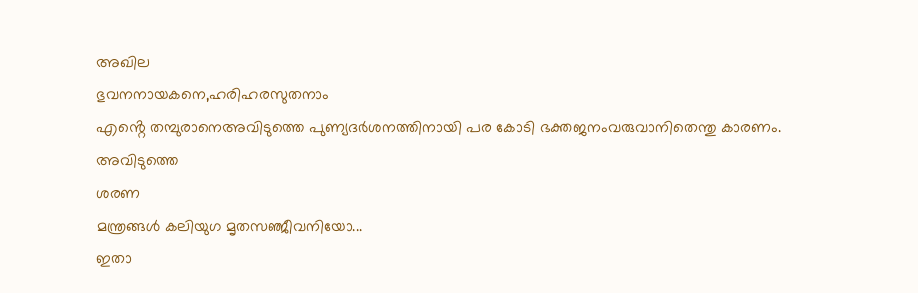അഖില
ഭുവനനായകനെ,ഹരിഹരസുതനാം
എൻ്റെ തമ്പുരാനെഅവിടുത്തെ പുണ്യദർശനത്തിനായി പര കോടി ഭക്തജനംവരുവാനിതെന്തു കാരണം.
അവിടുത്തെ
ശരണ
മന്ത്രങ്ങൾ കലിയുഗ മൃതസഞ്ജീവനിയോ...
ഇതാ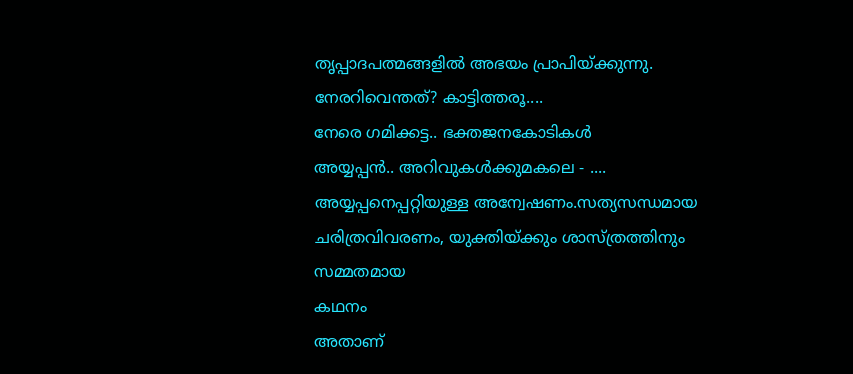തൃപ്പാദപത്മങ്ങളിൽ അഭയം പ്രാപിയ്ക്കുന്നു.
നേരറിവെന്തത്? കാട്ടിത്തരൂ....
നേരെ ഗമിക്കട്ട.. ഭക്തജനകോടികൾ
അയ്യപ്പൻ.. അറിവുകൾക്കുമകലെ - ....
അയ്യപ്പനെപ്പറ്റിയുള്ള അന്വേഷണം.സത്യസന്ധമായ ചരിത്രവിവരണം, യുക്തിയ്ക്കും ശാസ്ത്രത്തിനും
സമ്മതമായ
കഥനം
അതാണ്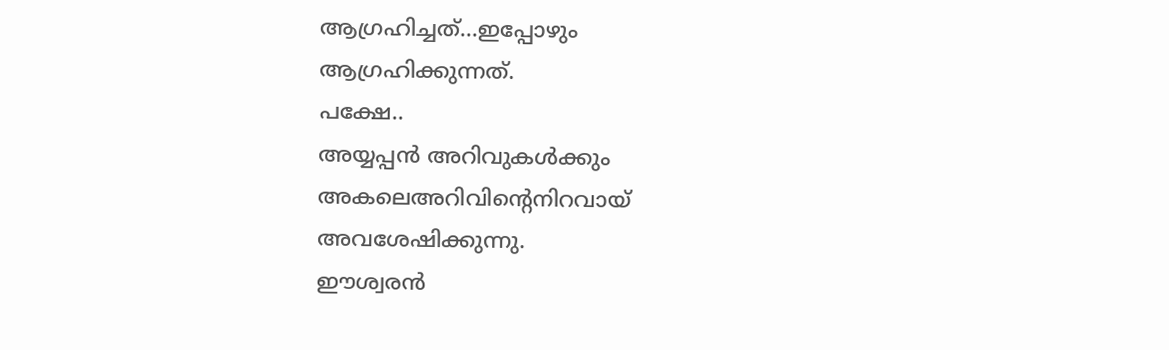ആഗ്രഹിച്ചത്...ഇപ്പോഴും
ആഗ്രഹിക്കുന്നത്.
പക്ഷേ..
അയ്യപ്പൻ അറിവുകൾക്കും അകലെഅറിവിൻ്റെനിറവായ്
അവശേഷിക്കുന്നു.
ഈശ്വരൻ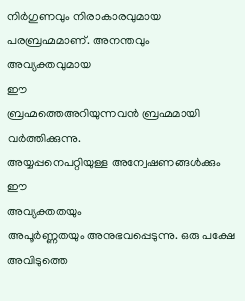നിർഗുണവും നിരാകാരവുമായ പരബ്രഹ്മമാണ്. അനന്തവും
അവ്യക്തവുമായ
ഈ
ബ്രഹ്മത്തെഅറിയുന്നവൻ ബ്രഹ്മമായി വർത്തിക്കുന്നു.
അയ്യപ്പനെപറ്റിയുള്ള അന്വേഷണങ്ങൾക്കും
ഈ
അവ്യക്തതയും
അപൂർണ്ണതയും അനുഭവപ്പെടുന്നു. ഒരു പക്ഷേ
അവിടുത്തെ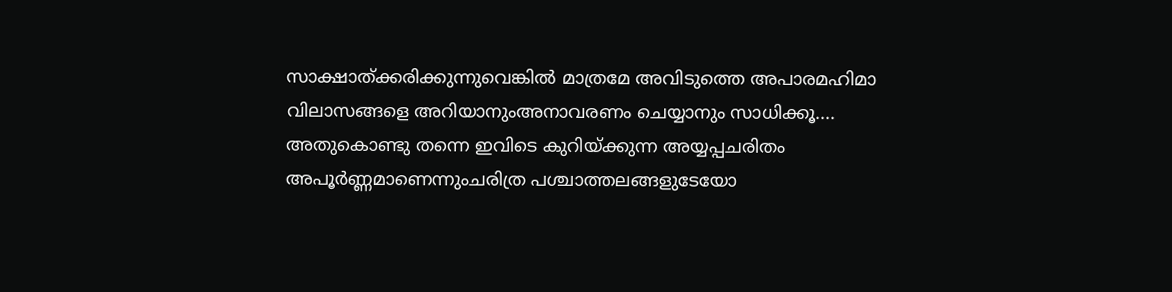സാക്ഷാത്ക്കരിക്കുന്നുവെങ്കിൽ മാത്രമേ അവിടുത്തെ അപാരമഹിമാ വിലാസങ്ങളെ അറിയാനുംഅനാവരണം ചെയ്യാനും സാധിക്കൂ....
അതുകൊണ്ടു തന്നെ ഇവിടെ കുറിയ്ക്കുന്ന അയ്യപ്പചരിതം അപൂർണ്ണമാണെന്നുംചരിത്ര പശ്ചാത്തലങ്ങളുടേയോ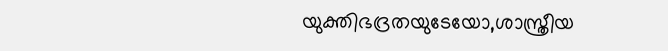യുക്തിഭദ്രതയുടേയോ,ശാസ്ത്രീയ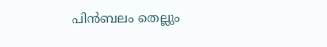പിൻബലം തെല്ലും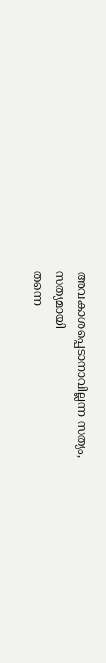അവകാശപ്പെടാനാവില്ലന്ന സത്യം,
സത്യമായി
തന്നെ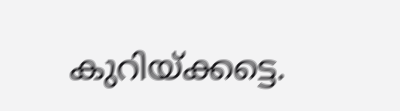കുറിയ്ക്കട്ടെ.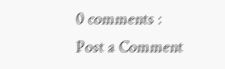0 comments :
Post a Comment